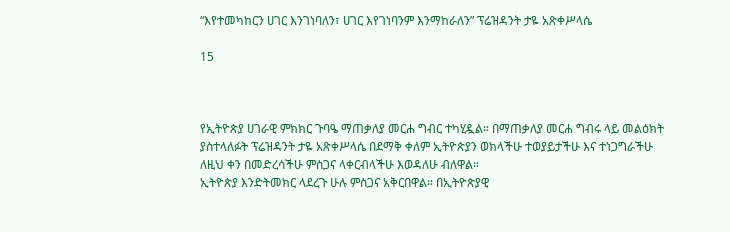“እየተመካከርን ሀገር እንገነባለን፣ ሀገር እየገነባንም እንማከራለን” ፕሬዝዳንት ታዬ አጽቀሥላሴ

15



የኢትዮጵያ ሀገራዊ ምክክር ጉባዔ ማጠቃለያ መርሐ ግብር ተካሂዷል። በማጠቃለያ መርሐ ግብሩ ላይ መልዕክት ያስተላለፉት ፕሬዝዳንት ታዬ አጽቀሥላሴ በደማቅ ቀለም ኢትዮጵያን ወክላችሁ ተወያይታችሁ እና ተነጋግራችሁ ለዚህ ቀን በመድረሳችሁ ምስጋና ላቀርብላችሁ እወዳለሁ ብለዋል።
ኢትዮጵያ እንድትመክር ላደረጉ ሁሉ ምስጋና አቅርበዋል። በኢትዮጵያዊ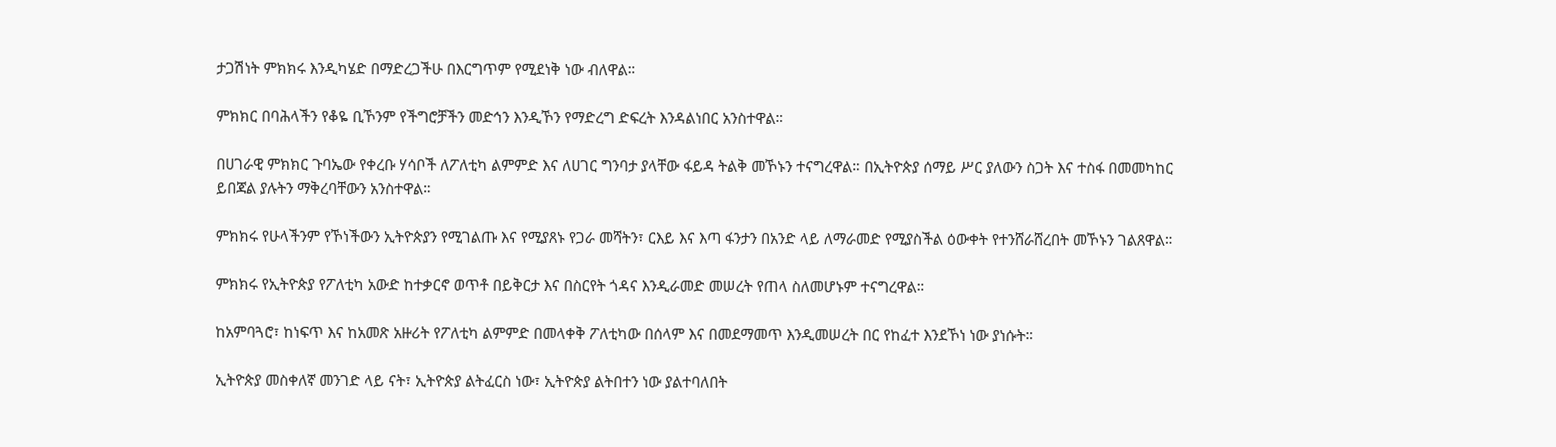ታጋሽነት ምክክሩ እንዲካሄድ በማድረጋችሁ በእርግጥም የሚደነቅ ነው ብለዋል።

ምክክር በባሕላችን የቆዬ ቢኾንም የችግሮቻችን መድኅን እንዲኾን የማድረግ ድፍረት እንዳልነበር አንስተዋል።

በሀገራዊ ምክክር ጉባኤው የቀረቡ ሃሳቦች ለፖለቲካ ልምምድ እና ለሀገር ግንባታ ያላቸው ፋይዳ ትልቅ መኾኑን ተናግረዋል። በኢትዮጵያ ሰማይ ሥር ያለውን ስጋት እና ተስፋ በመመካከር ይበጃል ያሉትን ማቅረባቸውን አንስተዋል።

ምክክሩ የሁላችንም የኾነችውን ኢትዮጵያን የሚገልጡ እና የሚያጸኑ የጋራ መሻትን፣ ርእይ እና እጣ ፋንታን በአንድ ላይ ለማራመድ የሚያስችል ዕውቀት የተንሸራሸረበት መኾኑን ገልጸዋል።

ምክክሩ የኢትዮጵያ የፖለቲካ አውድ ከተቃርኖ ወጥቶ በይቅርታ እና በስርየት ጎዳና እንዲራመድ መሠረት የጠላ ስለመሆኑም ተናግረዋል።

ከአምባጓሮ፣ ከነፍጥ እና ከአመጽ አዙሪት የፖለቲካ ልምምድ በመላቀቅ ፖለቲካው በሰላም እና በመደማመጥ እንዲመሠረት በር የከፈተ እንደኾነ ነው ያነሱት።

ኢትዮጵያ መስቀለኛ መንገድ ላይ ናት፣ ኢትዮጵያ ልትፈርስ ነው፣ ኢትዮጵያ ልትበተን ነው ያልተባለበት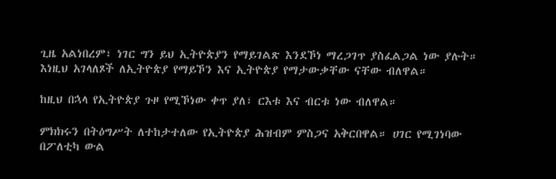ጊዜ አልነበረም፣ ነገር ግን ይህ ኢትዮጵያን የማይገልጽ እንደኾነ ማረጋገጥ ያስፈልጋል ነው ያሉት። እነዚህ አገላለጾች ለኢትዮጵያ የማይኾን እና ኢትዮጵያ የማታውቃቸው ናቸው ብለዋል።

ከዚህ በኋላ የኢትዮጵያ ጉዞ የሚኾነው ቀጥ ያለ፣ ርእቱ እና ብርቱ ነው ብለዋል።

ምክክሩን በትዕግሥት ለተከታተለው የኢትዮጵያ ሕዝብም ምስጋና አቅርበዋል። ሀገር የሚገነባው በፖለቲካ ውል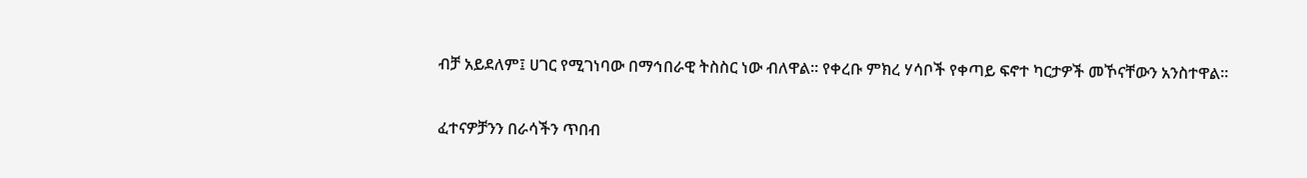ብቻ አይደለም፤ ሀገር የሚገነባው በማኅበራዊ ትስስር ነው ብለዋል። የቀረቡ ምክረ ሃሳቦች የቀጣይ ፍኖተ ካርታዎች መኾናቸውን አንስተዋል።

ፈተናዎቻንን በራሳችን ጥበብ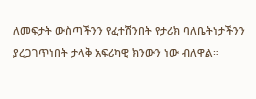ለመፍታት ውስጣችንን የፈተሽንበት የታሪክ ባለቤትነታችንን ያረጋገጥነበት ታላቅ አፍሪካዊ ክንውን ነው ብለዋል።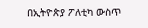በኢትዮጵያ ፖለቲካ ውስጥ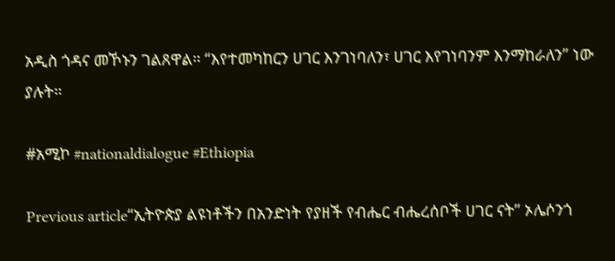አዲስ ጎዳና መኾኑን ገልጸዋል። “እየተመካከርን ሀገር እንገነባለን፣ ሀገር እየገነባንም እንማከራለን” ነው ያሉት።

#አሚኮ #nationaldialogue #Ethiopia

Previous article“ኢትዮጵያ ልዩነቶችን በአንድነት የያዘች የብሔር ብሔረሰቦች ሀገር ናት” ኦሌሶንጎ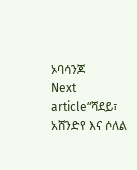ኦባሳንጆ
Next article“ሻደይ፣ አሸንድየ እና ሶለል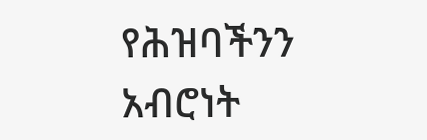የሕዝባችንን አብሮነት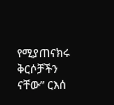የሚያጠናክሩ ቅርሶቻችን ናቸው” ርእሰ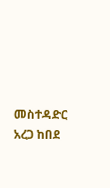መስተዳድር አረጋ ከበደ